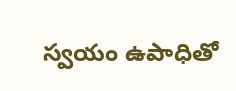స్వయం ఉపాధితో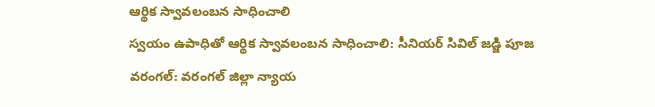ఆర్థిక స్వావలంబన సాధించాలి
స్వయం ఉపాధితో ఆర్థిక స్వావలంబన సాధించాలి: సీనియర్ సివిల్ జడ్జి పూజ
వరంగల్: వరంగల్ జిల్లా న్యాయ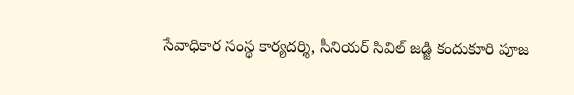సేవాధికార సంస్థ కార్యదర్శి, సీనియర్ సివిల్ జడ్జి కందుకూరి పూజ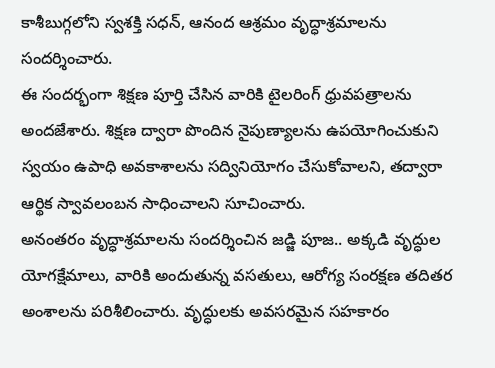కాశీబుగ్గలోని స్వశక్తి సధన్, ఆనంద ఆశ్రమం వృద్ధాశ్రమాలను సందర్శించారు.
ఈ సందర్భంగా శిక్షణ పూర్తి చేసిన వారికి టైలరింగ్ ధ్రువపత్రాలను అందజేశారు. శిక్షణ ద్వారా పొందిన నైపుణ్యాలను ఉపయోగించుకుని స్వయం ఉపాధి అవకాశాలను సద్వినియోగం చేసుకోవాలని, తద్వారా ఆర్థిక స్వావలంబన సాధించాలని సూచించారు.
అనంతరం వృద్ధాశ్రమాలను సందర్శించిన జడ్జి పూజ.. అక్కడి వృద్ధుల యోగక్షేమాలు, వారికి అందుతున్న వసతులు, ఆరోగ్య సంరక్షణ తదితర అంశాలను పరిశీలించారు. వృద్ధులకు అవసరమైన సహకారం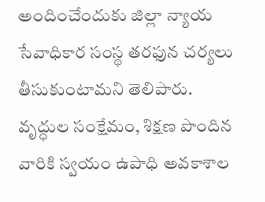అందించేందుకు జిల్లా న్యాయ సేవాధికార సంస్థ తరఫున చర్యలు తీసుకుంటామని తెలిపారు.
వృద్ధుల సంక్షేమం, శిక్షణ పొందిన వారికి స్వయం ఉపాధి అవకాశాల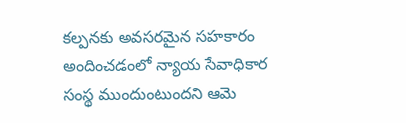కల్పనకు అవసరమైన సహకారం అందించడంలో న్యాయ సేవాధికార సంస్థ ముందుంటుందని ఆమె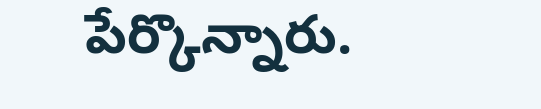పేర్కొన్నారు.